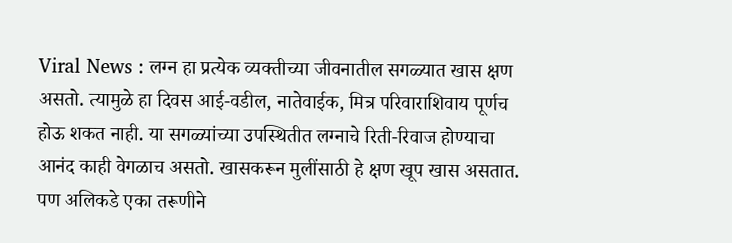Viral News : लग्न हा प्रत्येक व्यक्तीच्या जीवनातील सगळ्यात खास क्षण असतो. त्यामुळे हा दिवस आई-वडील, नातेवाईक, मित्र परिवाराशिवाय पूर्णच होऊ शकत नाही. या सगळ्यांच्या उपस्थितीत लग्नाचे रिती-रिवाज होण्याचा आनंद काही वेगळाच असतो. खासकरून मुलींसाठी हे क्षण खूप खास असतात. पण अलिकडे एका तरूणीने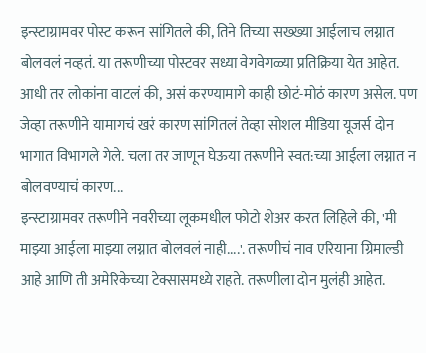इन्स्टाग्रामवर पोस्ट करून सांगितले की, तिने तिच्या सख्ख्या आईलाच लग्नात बोलवलं नव्हतं. या तरूणीच्या पोस्टवर सध्या वेगवेगळ्या प्रतिक्रिया येत आहेत. आधी तर लोकांना वाटलं की, असं करण्यामागे काही छोटं-मोठं कारण असेल. पण जेव्हा तरूणीने यामागचं खरं कारण सांगितलं तेव्हा सोशल मीडिया यूजर्स दोन भागात विभागले गेले. चला तर जाणून घेऊया तरूणीने स्वत:च्या आईला लग्नात न बोलवण्याचं कारण...
इन्स्टाग्रामवर तरूणीने नवरीच्या लूकमधील फोटो शेअर करत लिहिले की, 'मी माझ्या आईला माझ्या लग्नात बोलवलं नाही....'. तरूणीचं नाव एरियाना ग्रिमाल्डी आहे आणि ती अमेरिकेच्या टेक्सासमध्ये राहते. तरूणीला दोन मुलंही आहेत.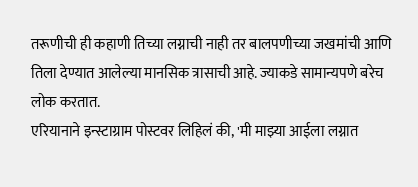तरूणीची ही कहाणी तिच्या लग्नाची नाही तर बालपणीच्या जखमांची आणि तिला देण्यात आलेल्या मानसिक त्रासाची आहे. ज्याकडे सामान्यपणे बरेच लोक करतात.
एरियानाने इन्स्टाग्राम पोस्टवर लिहिलं की, 'मी माझ्या आईला लग्नात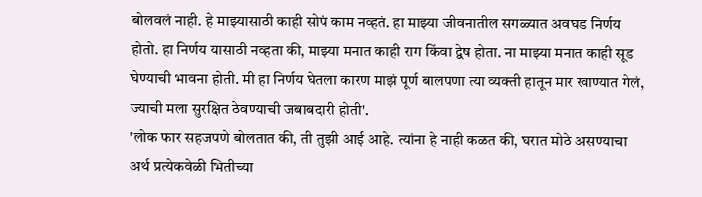बोलवलं नाही. हे माझ्यासाठी काही सोपं काम नव्हतं. हा माझ्या जीवनातील सगळ्यात अवघड निर्णय होतो. हा निर्णय यासाठी नव्हता की, माझ्या मनात काही राग किंवा द्वेष होता. ना माझ्या मनात काही सूड घेण्याची भावना होती. मी हा निर्णय घेतला कारण माझं पूर्ण बालपणा त्या व्यक्ती हातून मार खाण्यात गेलं, ज्याची मला सुरक्षित ठेवण्याची जबाबदारी होती'.
'लोक फार सहजपणे बोलतात की, ती तुझी आई आहे. त्यांना हे नाही कळत की, घरात मोठे असण्याचा अर्थ प्रत्येकवेळी भितीच्या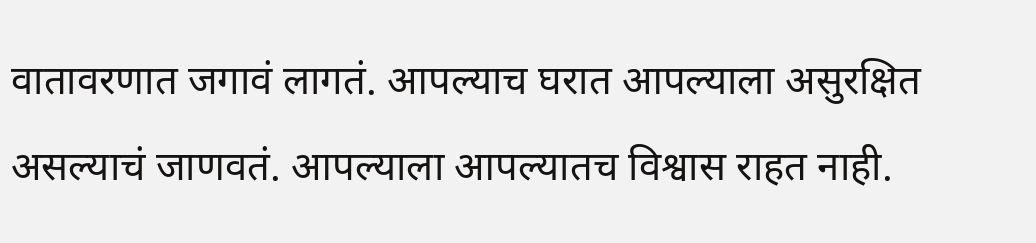वातावरणात जगावं लागतं. आपल्याच घरात आपल्याला असुरक्षित असल्याचं जाणवतं. आपल्याला आपल्यातच विश्वास राहत नाही.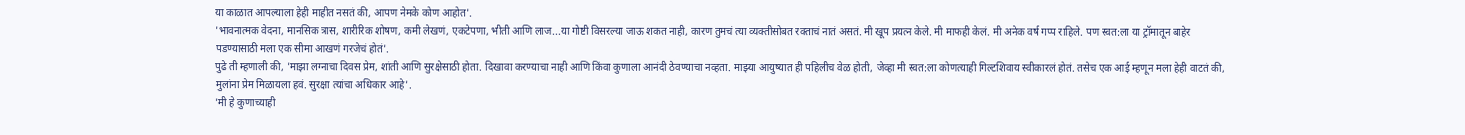या काळात आपल्याला हेही माहीत नसतं की, आपण नेमके कोण आहोत'.
'भावनात्मक वेदना, मानसिक त्रास, शारीरिक शोषण, कमी लेखणं, एकटेपणा, भीती आणि लाज...या गोष्टी विसरल्या जाऊ शकत नाही, कारण तुमचं त्या व्यक्तीसोबत रक्ताचं नातं असतं. मी खूप प्रयत्न केले. मी माफही केलं. मी अनेक वर्ष गप्प राहिले. पण स्वत:ला या ट्रॉमातून बाहेर पडण्यासाठी मला एक सीमा आखणं गरजेचं होतं'.
पुढे ती म्हणाली की, 'माझा लग्नाचा दिवस प्रेम, शांती आणि सुरक्षेसाठी होता. दिखावा करण्याचा नाही आणि किंवा कुणाला आनंदी ठेवण्याचा नव्हता. माझ्या आयुष्यात ही पहिलीच वेळ होती, जेव्हा मी स्वत:ला कोणत्याही गिल्टशिवाय स्वीकारलं होतं. तसेच एक आई म्हणून मला हेही वाटतं की, मुलांना प्रेम मिळायला हवं. सुरक्षा त्यांचा अधिकार आहे'.
'मी हे कुणाच्याही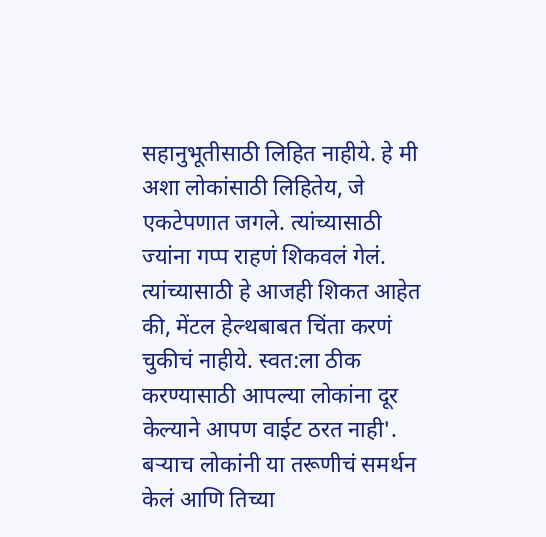सहानुभूतीसाठी लिहित नाहीये. हे मी अशा लोकांसाठी लिहितेय, जे एकटेपणात जगले. त्यांच्यासाठी ज्यांना गप्प राहणं शिकवलं गेलं. त्यांच्यासाठी हे आजही शिकत आहेत की, मेंटल हेल्थबाबत चिंता करणं चुकीचं नाहीये. स्वत:ला ठीक करण्यासाठी आपल्या लोकांना दूर केल्याने आपण वाईट ठरत नाही'.
बऱ्याच लोकांनी या तरूणीचं समर्थन केलं आणि तिच्या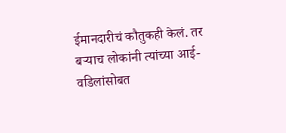ईमानदारीचं कौतुकही केलं. तर बऱ्याच लोकांनी त्यांच्या आई-वडिलांसोबत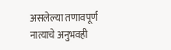असलेल्या तणावपूर्ण नात्याचे अनुभवही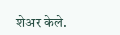शेअर केले.